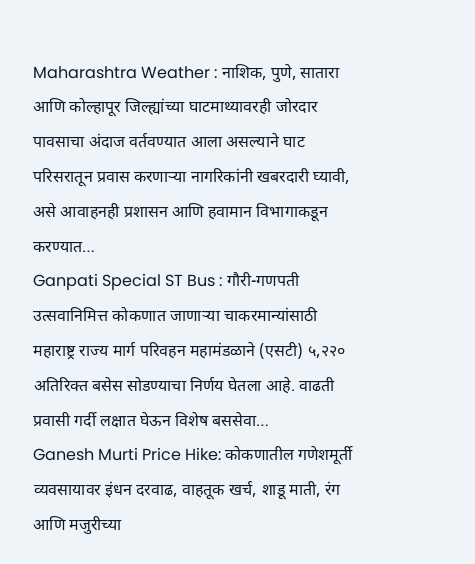Maharashtra Weather : नाशिक, पुणे, सातारा आणि कोल्हापूर जिल्ह्यांच्या घाटमाथ्यावरही जोरदार पावसाचा अंदाज वर्तवण्यात आला असल्याने घाट परिसरातून प्रवास करणाऱ्या नागरिकांनी खबरदारी घ्यावी, असे आवाहनही प्रशासन आणि हवामान विभागाकडून करण्यात…
Ganpati Special ST Bus : गौरी-गणपती उत्सवानिमित्त कोकणात जाणाऱ्या चाकरमान्यांसाठी महाराष्ट्र राज्य मार्ग परिवहन महामंडळाने (एसटी) ५,२२० अतिरिक्त बसेस सोडण्याचा निर्णय घेतला आहे. वाढती प्रवासी गर्दी लक्षात घेऊन विशेष बससेवा…
Ganesh Murti Price Hike: कोकणातील गणेशमूर्ती व्यवसायावर इंधन दरवाढ, वाहतूक खर्च, शाडू माती, रंग आणि मजुरीच्या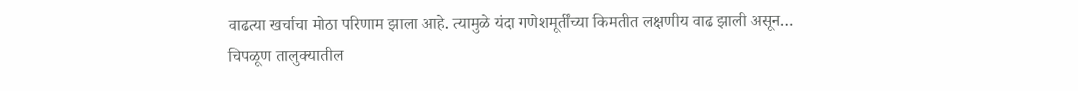वाढत्या खर्चाचा मोठा परिणाम झाला आहे. त्यामुळे यंदा गणेशमूर्तींच्या किमतीत लक्षणीय वाढ झाली असून…
चिपळूण तालुक्यातील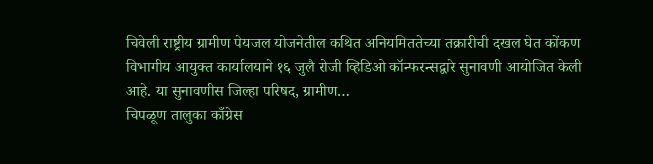चिवेली राष्ट्रीय ग्रामीण पेयजल योजनेतील कथित अनियमिततेच्या तक्रारीची दखल घेत कोंकण विभागीय आयुक्त कार्यालयाने १६ जुलै रोजी व्हिडिओ कॉन्फरन्सद्वारे सुनावणी आयोजित केली आहे. या सुनावणीस जिल्हा परिषद, ग्रामीण…
चिपळूण तालुका काँग्रेस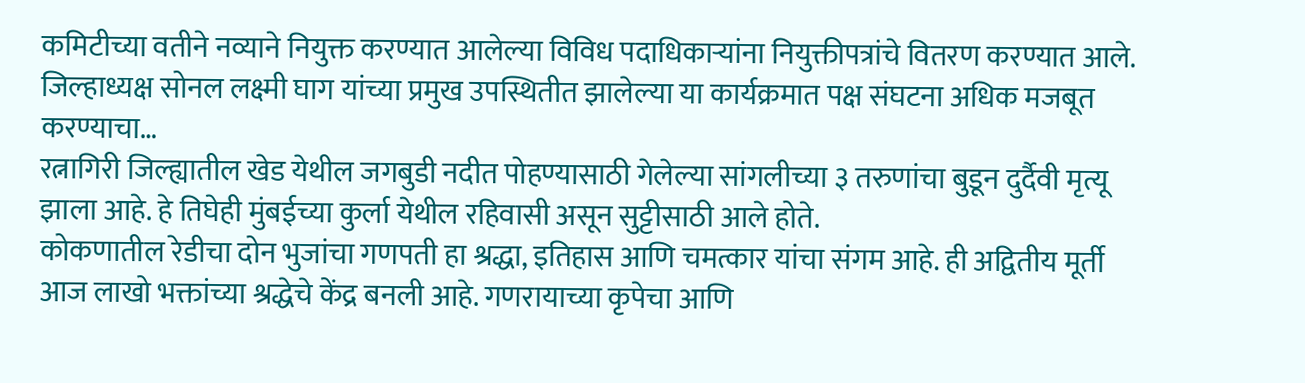कमिटीच्या वतीने नव्याने नियुक्त करण्यात आलेल्या विविध पदाधिकाऱ्यांना नियुक्तीपत्रांचे वितरण करण्यात आले. जिल्हाध्यक्ष सोनल लक्ष्मी घाग यांच्या प्रमुख उपस्थितीत झालेल्या या कार्यक्रमात पक्ष संघटना अधिक मजबूत करण्याचा…
रत्नागिरी जिल्ह्यातील खेड येथील जगबुडी नदीत पोहण्यासाठी गेलेल्या सांगलीच्या ३ तरुणांचा बुडून दुर्दैवी मृत्यू झाला आहे. हे तिघेही मुंबईच्या कुर्ला येथील रहिवासी असून सुट्टीसाठी आले होते.
कोकणातील रेडीचा दोन भुजांचा गणपती हा श्रद्धा, इतिहास आणि चमत्कार यांचा संगम आहे. ही अद्वितीय मूर्ती आज लाखो भक्तांच्या श्रद्धेचे केंद्र बनली आहे. गणरायाच्या कृपेचा आणि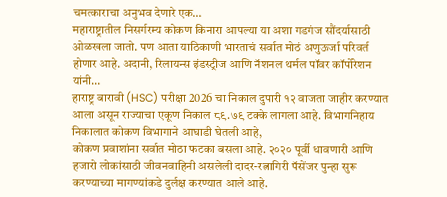चमत्काराचा अनुभव देणारे एक…
महाराष्ट्रातील निसर्गरम्य कोकण किनारा आपल्या या अशा गडगंज सौंदर्यासाठी ओळखला जातो. पण आता याठिकाणी भारताचं सर्वात मोठं अणुऊर्जा परिवर्त होणार आहे. अदानी, रिलायन्स इंडस्ट्रीज आणि नॅशनल थर्मल पॉवर कॉर्पोरेशन यांनी…
हाराष्ट्र बारावी (HSC) परीक्षा 2026 चा निकाल दुपारी १२ वाजता जाहीर करण्यात आला असून राज्याचा एकूण निकाल ८९.७९ टक्के लागला आहे. विभागनिहाय निकालात कोकण विभागाने आघाडी घेतली आहे,
कोकण प्रवाशांना सर्वात मोठा फटका बसला आहे. २०२० पूर्वी धावणारी आणि हजारो लोकांसाठी जीवनवाहिनी असलेली दादर-रत्नागिरी पॅसेंजर पुन्हा सुरू करण्याच्या मागण्यांकडे दुर्लक्ष करण्यात आले आहे.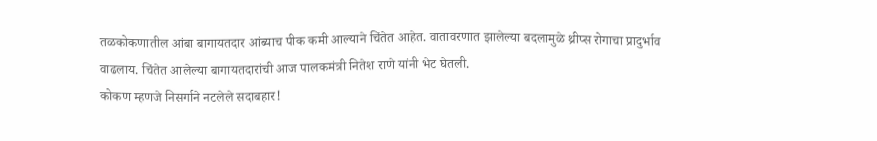तळकोकणातील आंबा बागायतदार आंब्याच पीक कमी आल्याने चिंतेत आहेत. वातावरणात झालेल्या बदलामुळे थ्रीप्स रोगाचा प्रादुर्भाव वाढलाय. चिंतेत आलेल्या बागायतदारांची आज पालकमंत्री नितेश राणे यांनी भेट घेतली.
कोकण म्हणजे निसर्गाने नटलेले सदाबहार!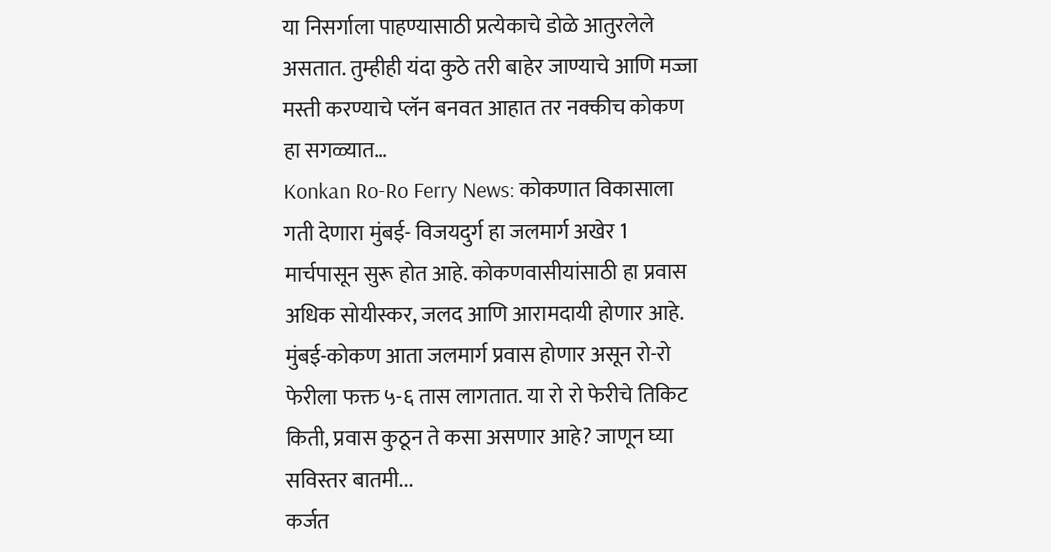या निसर्गाला पाहण्यासाठी प्रत्येकाचे डोळे आतुरलेले असतात. तुम्हीही यंदा कुठे तरी बाहेर जाण्याचे आणि मज्जा मस्ती करण्याचे प्लॅन बनवत आहात तर नक्कीच कोकण हा सगळ्यात…
Konkan Ro-Ro Ferry News: कोकणात विकासाला गती देणारा मुंबई- विजयदुर्ग हा जलमार्ग अखेर 1 मार्चपासून सुरू होत आहे. कोकणवासीयांसाठी हा प्रवास अधिक सोयीस्कर, जलद आणि आरामदायी होणार आहे.
मुंबई-कोकण आता जलमार्ग प्रवास होणार असून रो-रो फेरीला फक्त ५-६ तास लागतात. या रो रो फेरीचे तिकिट किती, प्रवास कुठून ते कसा असणार आहे? जाणून घ्या सविस्तर बातमी...
कर्जत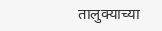तालुक्याच्या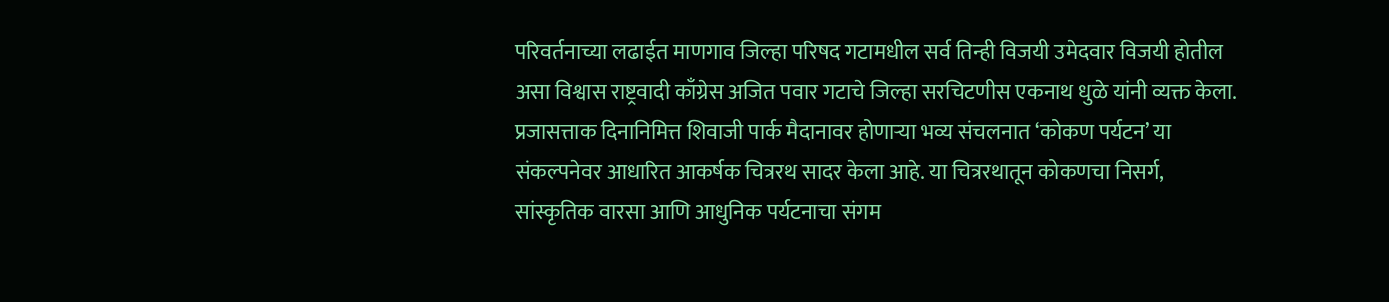परिवर्तनाच्या लढाईत माणगाव जिल्हा परिषद गटामधील सर्व तिन्ही विजयी उमेदवार विजयी होतील असा विश्वास राष्ट्रवादी काँग्रेस अजित पवार गटाचे जिल्हा सरचिटणीस एकनाथ धुळे यांनी व्यक्त केला.
प्रजासत्ताक दिनानिमित्त शिवाजी पार्क मैदानावर होणाऱ्या भव्य संचलनात ‘कोकण पर्यटन’ या संकल्पनेवर आधारित आकर्षक चित्ररथ सादर केला आहे. या चित्ररथातून कोकणचा निसर्ग, सांस्कृतिक वारसा आणि आधुनिक पर्यटनाचा संगम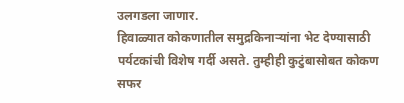उलगडला जाणार.
हिवाळ्यात कोकणातील समुद्रकिनाऱ्यांना भेट देण्यासाठी पर्यटकांची विशेष गर्दी असते. तुम्हीही कुटुंबासोबत कोकण सफर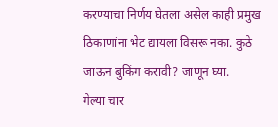करण्याचा निर्णय घेतला असेल काही प्रमुख ठिकाणांना भेट द्यायला विसरू नका. कुठे जाऊन बुकिंग करावी? जाणून घ्या.
गेल्या चार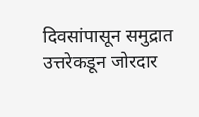दिवसांपासून समुद्रात उत्तरेकडून जोरदार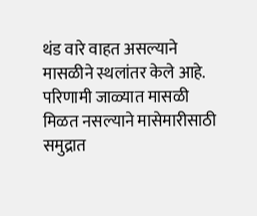थंड वारे वाहत असल्याने मासळीने स्थलांतर केले आहे. परिणामी जाळ्यात मासळी मिळत नसल्याने मासेमारीसाठी समुद्रात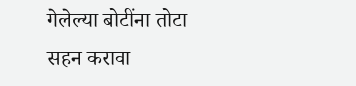गेलेल्या बोटींना तोटा सहन करावा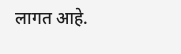लागत आहे.